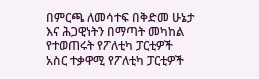በምርጫ ለመሳተፍ በቅድመ ሁኔታ እና ሕጋዊነትን በማጣት መካከል የተወጠሩት የፖለቲካ ፓርቲዎች
አስር ተቃዋሚ የፖለቲካ ፓርቲዎች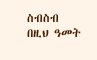ስብስብ በዚህ ዓመት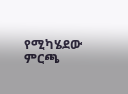የሚካሄደው ምርጫ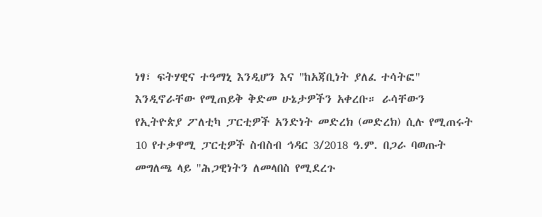ነፃ፣ ፍትሃዊና ተዓማኒ እንዲሆን እና "ከአጃቢነት ያለፈ ተሳትፎ" እንዲኖራቸው የሚጠይቅ ቅድመ ሁኔታዎችን አቀረቡ። ራሳቸውን የኢትዮጵያ ፖለቲካ ፓርቲዎች አንድነት መድረክ (መድረክ) ሲሉ የሚጠሩት 10 የተቃዋሚ ፓርቲዎች ስብስብ ኅዳር 3/2018 ዓ.ም. በጋራ ባወጡት መግለጫ ላይ "ሕጋዊነትን ለመላበስ የሚደረጉ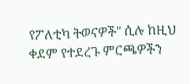የፖለቲካ ትወናዎች" ሲሉ ከዚህ ቀደም የተደረጉ ምርጫዎችን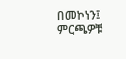በመኮነን፤ ምርጫዎቹ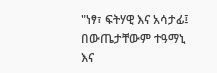"ነፃ፣ ፍትሃዊ እና አሳታፊ፤ በውጤታቸውም ተዓማኒ እና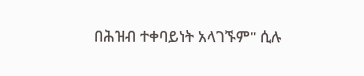በሕዝብ ተቀባይነት አላገኙም" ሲሉ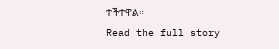ተችተዋል።
Read the full story